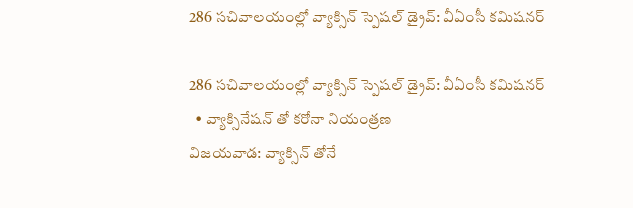286 సచివాలయంల్లో వ్యాక్సిన్ స్పెష‌ల్‌ డ్రైవ్‌: వీఏంసీ క‌మిష‌న‌ర్

286 సచివాలయంల్లో వ్యాక్సిన్ స్పెష‌ల్‌ డ్రైవ్‌: వీఏంసీ క‌మిష‌న‌ర్
  • వ్యాక్సినేషన్ తో కరోనా నియంత్రణ
విజయవాడ: వ్యాక్సిన్ తోనే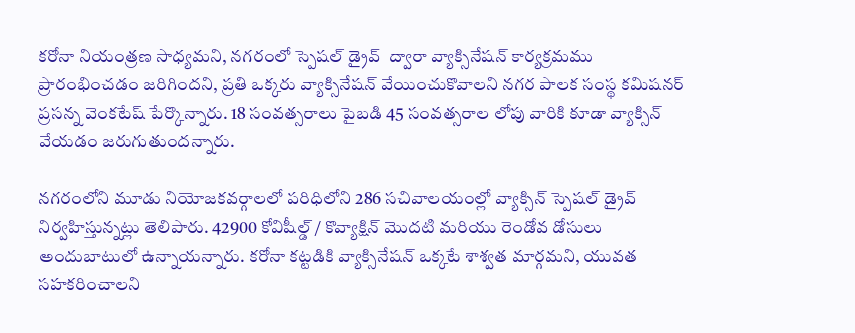కరోనా నియంత్రణ సాధ్యమని, న‌గ‌రంలో స్పెష‌ల్‌ డ్రైవ్  ద్వారా వ్యాక్సినేషన్ కార్యక్రమము ప్రారంభించ‌డం జ‌రిగింద‌ని, ప్రతి ఒక్కరు వ్యాక్సినేష‌న్ వేయించుకొవాలని న‌గ‌ర పాల‌క సంస్థ క‌మిష‌న‌ర్ ప్ర‌స‌న్న వెంక‌టేష్ పేర్కొన్నారు. 18 సంవ‌త్స‌రాలు పైబ‌డి 45 సంవత్సరాల లోపు వారికి కూడా వ్యాక్సిన్ వేయ‌డం జ‌రుగుతుంద‌న్నారు.

న‌గ‌రంలోని మూడు నియోజ‌క‌వ‌ర్గాలలో ప‌రిధిలోని 286 స‌చివాల‌యంల్లో వ్యాక్సిన్ స్పెషల్ డ్రైవ్ నిర్వ‌హిస్తున్న‌ట్లు తెలిపారు. 42900 కోవిషీల్డ్ / కొవ్యాక్షిన్ మొదటి మరియు రెండోవ డోసులు అందుబాటులో ఉన్నాయ‌న్నారు. క‌రోనా క‌ట్ట‌డికి వ్యాక్సినేష‌న్ ఒక్క‌టే శాశ్వ‌త మార్గమని, యువ‌త స‌హ‌క‌రించాల‌ని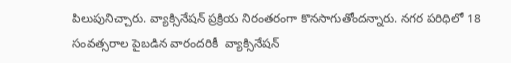పిలుపునిచ్చారు. వ్యాక్సినేషన్‌ ప్రక్రియ నిరంతరంగా కొనసాగుతోందన్నారు. నగర పరిధిలో 18 సంవత్సరాల పైబడిన వారందరికీ  వ్యాక్సినేషన్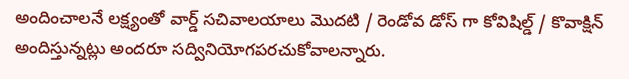అందించాల‌నే ల‌క్ష్యంతో వార్డ్ సచివాలయాలు మొదటి / రెండోవ డోస్ గా కోవిషిల్డ్ / కొవాక్షిన్ అందిస్తున్న‌ట్లు అందరూ సద్వినియోగపరచుకోవాలన్నారు.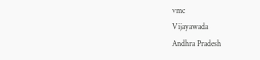vmc
Vijayawada
Andhra Pradesh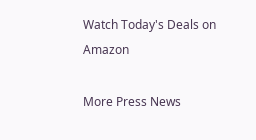Watch Today's Deals on Amazon

More Press News